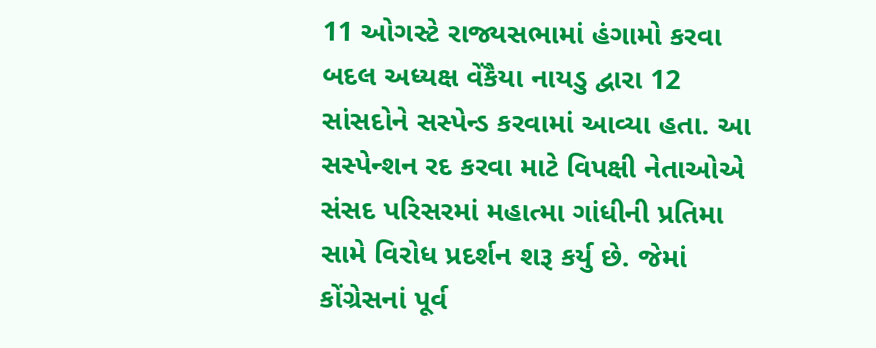11 ઓગસ્ટે રાજ્યસભામાં હંગામો કરવા બદલ અધ્યક્ષ વેંકૈયા નાયડુ દ્વારા 12 સાંસદોને સસ્પેન્ડ કરવામાં આવ્યા હતા. આ સસ્પેન્શન રદ કરવા માટે વિપક્ષી નેતાઓએ સંસદ પરિસરમાં મહાત્મા ગાંધીની પ્રતિમા સામે વિરોધ પ્રદર્શન શરૂ કર્યુ છે. જેમાં કોંગ્રેસનાં પૂર્વ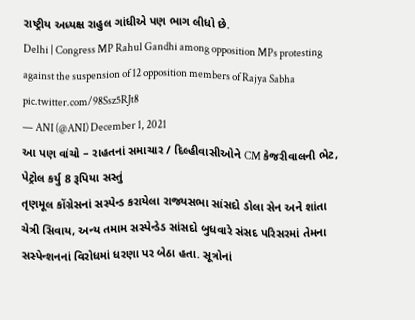રાષ્ટ્રીય અધ્યક્ષ રાહુલ ગાંધીએ પણ ભાગ લીધો છે.
Delhi | Congress MP Rahul Gandhi among opposition MPs protesting against the suspension of 12 opposition members of Rajya Sabha pic.twitter.com/98Ssz5RJt8
— ANI (@ANI) December 1, 2021
આ પણ વાંચો – રાહતનાં સમાચાર / દિલ્હીવાસીઓને CM કેજરીવાલની ભેટ, પેટ્રોલ કર્યુ 8 રૂપિયા સસ્તું
તૃણમૂલ કોંગ્રેસનાં સસ્પેન્ડ કરાયેલા રાજ્યસભા સાંસદો ડોલા સેન અને શાંતા ચેત્રી સિવાય, અન્ય તમામ સસ્પેન્ડેડ સાંસદો બુધવારે સંસદ પરિસરમાં તેમના સસ્પેન્શનનાં વિરોધમાં ધરણા પર બેઠા હતા. સૂત્રોનાં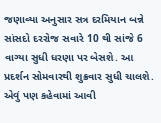જણાવ્યા અનુસાર સત્ર દરમિયાન બન્ને સાંસદો દરરોજ સવારે 10 થી સાંજે 6 વાગ્યા સુધી ધરણા પર બેસશે. આ પ્રદર્શન સોમવારથી શુક્રવાર સુધી ચાલશે. એવું પણ કહેવામાં આવી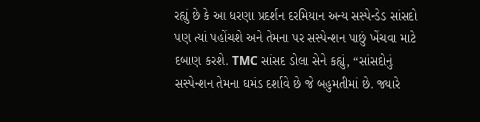રહ્યું છે કે આ ધરણા પ્રદર્શન દરમિયાન અન્ય સસ્પેન્ડેડ સાંસદો પણ ત્યાં પહોંચશે અને તેમના પર સસ્પેન્શન પાછું ખેંચવા માટે દબાણ કરશે. TMC સાંસદ ડોલા સેને કહ્યું, “સાંસદોનું સસ્પેન્શન તેમના ઘમંડ દર્શાવે છે જે બહુમતીમાં છે. જ્યારે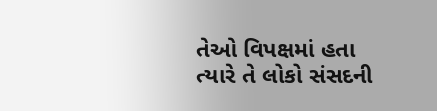તેઓ વિપક્ષમાં હતા ત્યારે તે લોકો સંસદની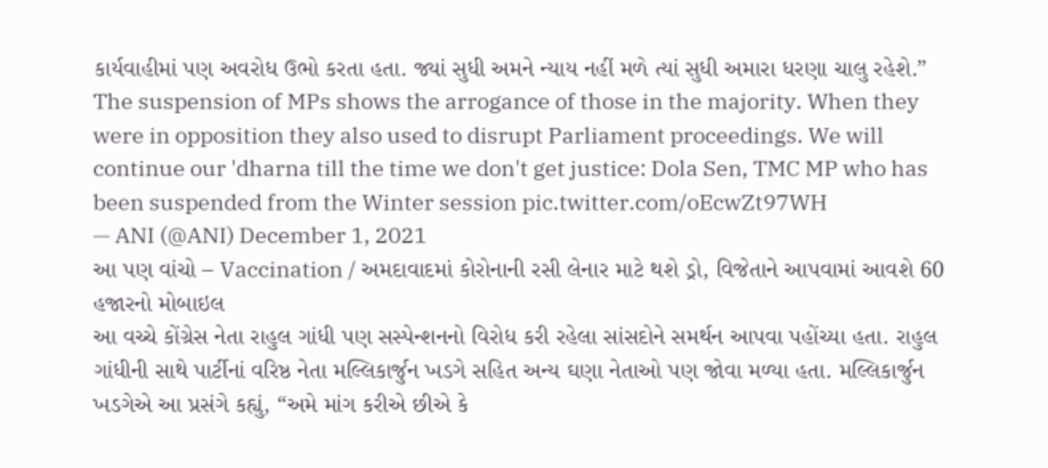કાર્યવાહીમાં પણ અવરોધ ઉભો કરતા હતા. જ્યાં સુધી અમને ન્યાય નહીં મળે ત્યાં સુધી અમારા ધરણા ચાલુ રહેશે.”
The suspension of MPs shows the arrogance of those in the majority. When they were in opposition they also used to disrupt Parliament proceedings. We will continue our 'dharna till the time we don't get justice: Dola Sen, TMC MP who has been suspended from the Winter session pic.twitter.com/oEcwZt97WH
— ANI (@ANI) December 1, 2021
આ પણ વાંચો – Vaccination / અમદાવાદમાં કોરોનાની રસી લેનાર માટે થશે ડ્રો, વિજેતાને આપવામાં આવશે 60 હજારનો મોબાઇલ
આ વચ્ચે કોંગ્રેસ નેતા રાહુલ ગાંધી પણ સસ્પેન્શનનો વિરોધ કરી રહેલા સાંસદોને સમર્થન આપવા પહોંચ્યા હતા. રાહુલ ગાંધીની સાથે પાર્ટીનાં વરિષ્ઠ નેતા મલ્લિકાર્જુન ખડગે સહિત અન્ય ઘણા નેતાઓ પણ જોવા મળ્યા હતા. મલ્લિકાર્જુન ખડગેએ આ પ્રસંગે કહ્યું, “અમે માંગ કરીએ છીએ કે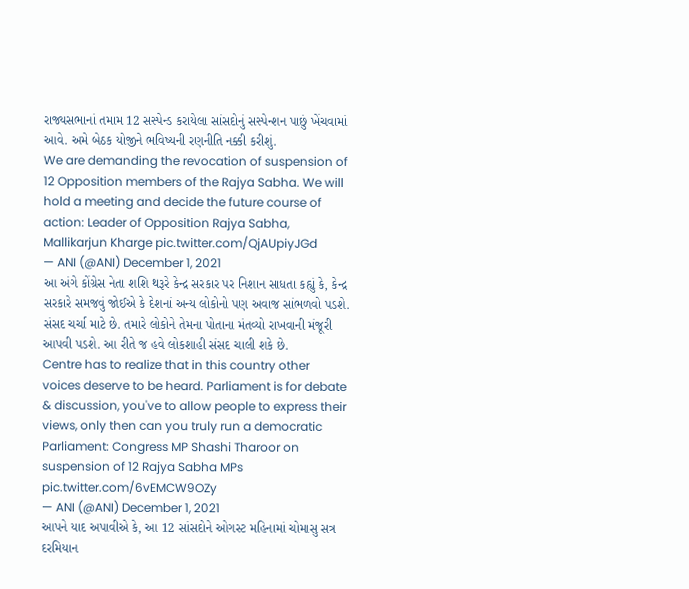રાજ્યસભાનાં તમામ 12 સસ્પેન્ડ કરાયેલા સાંસદોનું સસ્પેન્શન પાછું ખેંચવામાં આવે. અમે બેઠક યોજીને ભવિષ્યની રણનીતિ નક્કી કરીશું.
We are demanding the revocation of suspension of 12 Opposition members of the Rajya Sabha. We will hold a meeting and decide the future course of action: Leader of Opposition Rajya Sabha, Mallikarjun Kharge pic.twitter.com/QjAUpiyJGd
— ANI (@ANI) December 1, 2021
આ અંગે કોંગ્રેસ નેતા શશિ થરૂરે કેન્દ્ર સરકાર પર નિશાન સાધતા કહ્યું કે, કેન્દ્ર સરકારે સમજવું જોઈએ કે દેશનાં અન્ય લોકોનો પણ અવાજ સાંભળવો પડશે. સંસદ ચર્ચા માટે છે. તમારે લોકોને તેમના પોતાના મંતવ્યો રાખવાની મંજૂરી આપવી પડશે. આ રીતે જ હવે લોકશાહી સંસદ ચાલી શકે છે.
Centre has to realize that in this country other voices deserve to be heard. Parliament is for debate & discussion, you've to allow people to express their views, only then can you truly run a democratic Parliament: Congress MP Shashi Tharoor on suspension of 12 Rajya Sabha MPs pic.twitter.com/6vEMCW9OZy
— ANI (@ANI) December 1, 2021
આપને યાદ અપાવીએ કે, આ 12 સાંસદોને ઓગસ્ટ મહિનામાં ચોમાસુ સત્ર દરમિયાન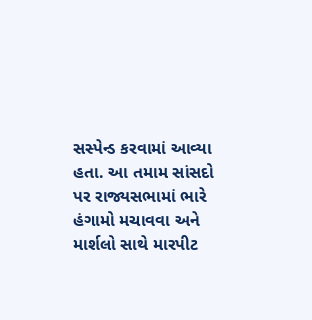સસ્પેન્ડ કરવામાં આવ્યા હતા. આ તમામ સાંસદો પર રાજ્યસભામાં ભારે હંગામો મચાવવા અને માર્શલો સાથે મારપીટ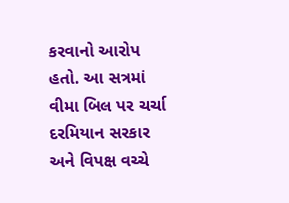કરવાનો આરોપ હતો. આ સત્રમાં વીમા બિલ પર ચર્ચા દરમિયાન સરકાર અને વિપક્ષ વચ્ચે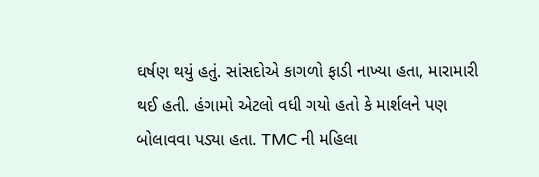ઘર્ષણ થયું હતું. સાંસદોએ કાગળો ફાડી નાખ્યા હતા, મારામારી થઈ હતી. હંગામો એટલો વધી ગયો હતો કે માર્શલને પણ બોલાવવા પડ્યા હતા. TMC ની મહિલા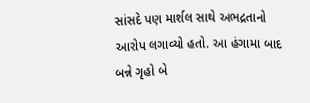સાંસદે પણ માર્શલ સાથે અભદ્રતાનો આરોપ લગાવ્યો હતો. આ હંગામા બાદ બન્ને ગૃહો બે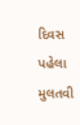દિવસ પહેલા મુલતવી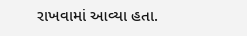રાખવામાં આવ્યા હતા.